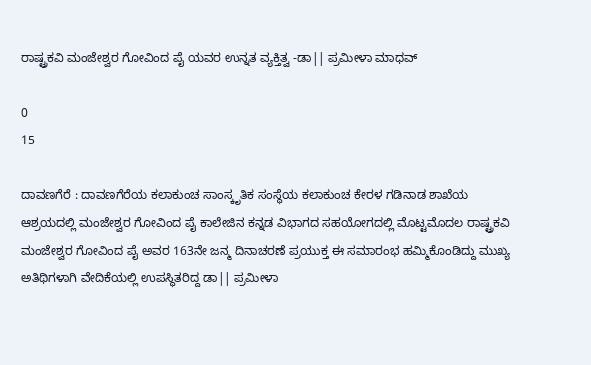ರಾಷ್ಟ್ರಕವಿ ಮಂಜೇಶ್ವರ ಗೋವಿಂದ ಪೈ ಯವರ ಉನ್ನತ ವ್ಯಕ್ತಿತ್ವ -ಡಾ|| ಪ್ರಮೀಳಾ ಮಾಧವ್

0
15

ದಾವಣಗೆರೆ : ದಾವಣಗೆರೆಯ ಕಲಾಕುಂಚ ಸಾಂಸ್ಕೃತಿಕ ಸಂಸ್ಥೆಯ ಕಲಾಕುಂಚ ಕೇರಳ ಗಡಿನಾಡ ಶಾಖೆಯ ಆಶ್ರಯದಲ್ಲಿ ಮಂಜೇಶ್ವರ ಗೋವಿಂದ ಪೈ ಕಾಲೇಜಿನ ಕನ್ನಡ ವಿಭಾಗದ ಸಹಯೋಗದಲ್ಲಿ ಮೊಟ್ಟಮೊದಲ ರಾಷ್ಟ್ರಕವಿ ಮಂಜೇಶ್ವರ ಗೋವಿಂದ ಪೈ ಅವರ 163ನೇ ಜನ್ಮ ದಿನಾಚರಣೆ ಪ್ರಯುಕ್ತ ಈ ಸಮಾರಂಭ ಹಮ್ಮಿಕೊಂಡಿದ್ದು ಮುಖ್ಯ ಅತಿಥಿಗಳಾಗಿ ವೇದಿಕೆಯಲ್ಲಿ ಉಪಸ್ಥಿತರಿದ್ದ ಡಾ|| ಪ್ರಮೀಳಾ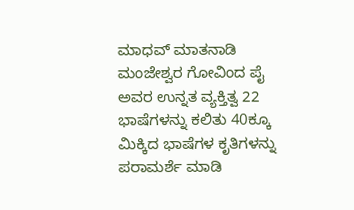ಮಾಧವ್ ಮಾತನಾಡಿ ಮಂಜೇಶ್ವರ ಗೋವಿಂದ ಪೈ ಅವರ ಉನ್ನತ ವ್ಯಕ್ತಿತ್ವ 22 ಭಾಷೆಗಳನ್ನು ಕಲಿತು 40ಕ್ಕೂ ಮಿಕ್ಕಿದ ಭಾಷೆಗಳ ಕೃತಿಗಳನ್ನು ಪರಾಮರ್ಶೆ ಮಾಡಿ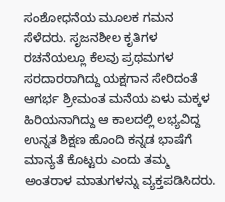ಸಂಶೋಧನೆಯ ಮೂಲಕ ಗಮನ ಸೆಳೆದರು. ಸೃಜನಶೀಲ ಕೃತಿಗಳ ರಚನೆಯಲ್ಲೂ ಕೆಲವು ಪ್ರಥಮಗಳ ಸರದಾರರಾಗಿದ್ದು ಯಕ್ಷಗಾನ ಸೇರಿದಂತೆ ಆಗರ್ಭ ಶ್ರೀಮಂತ ಮನೆಯ ಏಳು ಮಕ್ಕಳ ಹಿರಿಯನಾಗಿದ್ದು ಆ ಕಾಲದಲ್ಲಿ ಲಭ್ಯವಿದ್ದ ಉನ್ನತ ಶಿಕ್ಷಣ ಹೊಂದಿ ಕನ್ನಡ ಭಾಷೆಗೆ ಮಾನ್ಯತೆ ಕೊಟ್ಟರು ಎಂದು ತಮ್ಮ ಅಂತರಾಳ ಮಾತುಗಳನ್ನು ವ್ಯಕ್ತಪಡಿಸಿದರು.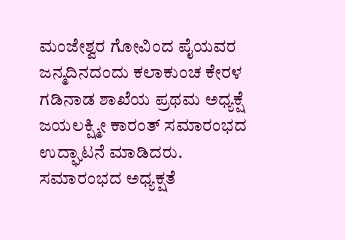ಮಂಜೇಶ್ವರ ಗೋವಿಂದ ಪೈಯವರ ಜನ್ಮದಿನದಂದು ಕಲಾಕುಂಚ ಕೇರಳ ಗಡಿನಾಡ ಶಾಖೆಯ ಪ್ರಥಮ ಅಧ್ಯಕ್ಷೆ ಜಯಲಕ್ಷ್ಮೀ ಕಾರಂತ್ ಸಮಾರಂಭದ ಉದ್ಘಾಟನೆ ಮಾಡಿದರು. ಸಮಾರಂಭದ ಅಧ್ಯಕ್ಷತೆ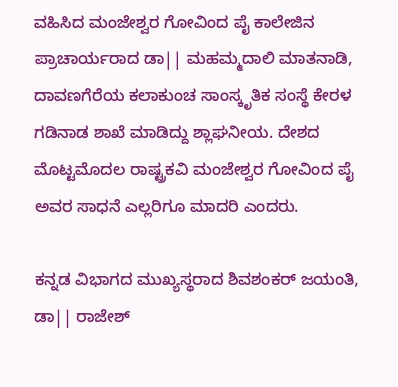ವಹಿಸಿದ ಮಂಜೇಶ್ವರ ಗೋವಿಂದ ಪೈ ಕಾಲೇಜಿನ ಪ್ರಾಚಾರ್ಯರಾದ ಡಾ|| ಮಹಮ್ಮದಾಲಿ ಮಾತನಾಡಿ, ದಾವಣಗೆರೆಯ ಕಲಾಕುಂಚ ಸಾಂಸ್ಕೃತಿಕ ಸಂಸ್ಥೆ ಕೇರಳ ಗಡಿನಾಡ ಶಾಖೆ ಮಾಡಿದ್ದು ಶ್ಲಾಘನೀಯ. ದೇಶದ ಮೊಟ್ಟಮೊದಲ ರಾಷ್ಟ್ರಕವಿ ಮಂಜೇಶ್ವರ ಗೋವಿಂದ ಪೈ ಅವರ ಸಾಧನೆ ಎಲ್ಲರಿಗೂ ಮಾದರಿ ಎಂದರು.

ಕನ್ನಡ ವಿಭಾಗದ ಮುಖ್ಯಸ್ಥರಾದ ಶಿವಶಂಕರ್ ಜಯಂತಿ, ಡಾ|| ರಾಜೇಶ್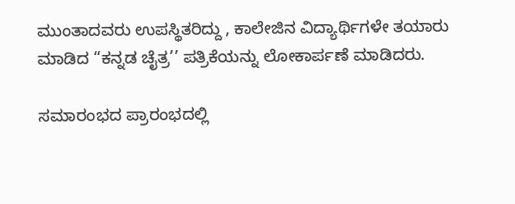ಮುಂತಾದವರು ಉಪಸ್ಥಿತರಿದ್ದು , ಕಾಲೇಜಿನ ವಿದ್ಯಾರ್ಥಿಗಳೇ ತಯಾರು ಮಾಡಿದ “ಕನ್ನಡ ಚೈತ್ರ’’ ಪತ್ರಿಕೆಯನ್ನು ಲೋಕಾರ್ಪಣೆ ಮಾಡಿದರು.

ಸಮಾರಂಭದ ಪ್ರಾರಂಭದಲ್ಲಿ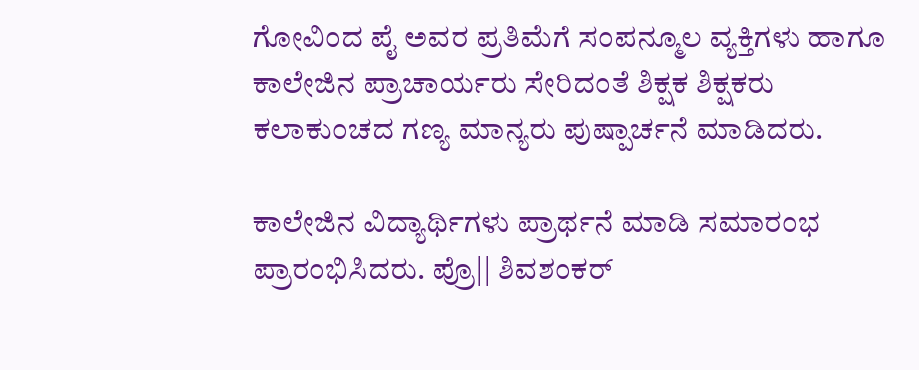ಗೋವಿಂದ ಪೈ ಅವರ ಪ್ರತಿಮೆಗೆ ಸಂಪನ್ಮೂಲ ವ್ಯಕ್ತಿಗಳು ಹಾಗೂ ಕಾಲೇಜಿನ ಪ್ರಾಚಾರ್ಯರು ಸೇರಿದಂತೆ ಶಿಕ್ಷಕ ಶಿಕ್ಷಕರು ಕಲಾಕುಂಚದ ಗಣ್ಯ ಮಾನ್ಯರು ಪುಷ್ಪಾರ್ಚನೆ ಮಾಡಿದರು.

ಕಾಲೇಜಿನ ವಿದ್ಯಾರ್ಥಿಗಳು ಪ್ರಾರ್ಥನೆ ಮಾಡಿ ಸಮಾರಂಭ ಪ್ರಾರಂಭಿಸಿದರು. ಪ್ರೊ|| ಶಿವಶಂಕರ್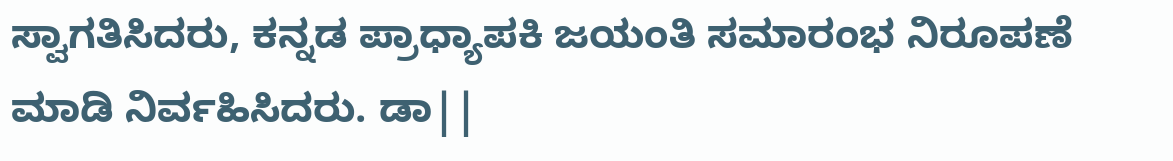ಸ್ವಾಗತಿಸಿದರು, ಕನ್ನಡ ಪ್ರಾಧ್ಯಾಪಕಿ ಜಯಂತಿ ಸಮಾರಂಭ ನಿರೂಪಣೆ ಮಾಡಿ ನಿರ್ವಹಿಸಿದರು. ಡಾ||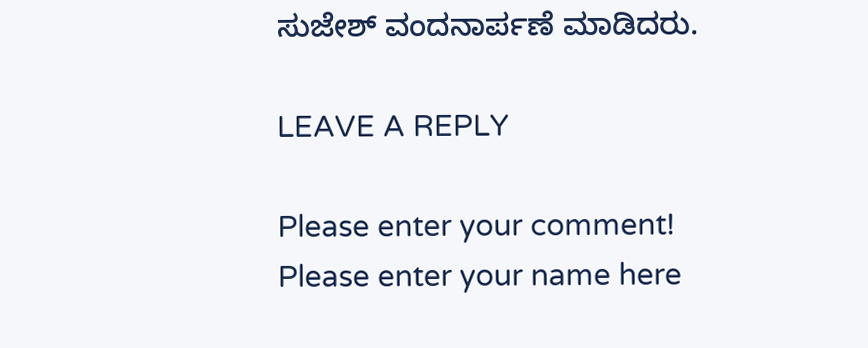ಸುಜೇಶ್ ವಂದನಾರ್ಪಣೆ ಮಾಡಿದರು.

LEAVE A REPLY

Please enter your comment!
Please enter your name here